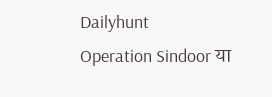Dailyhunt
Operation Sindoor या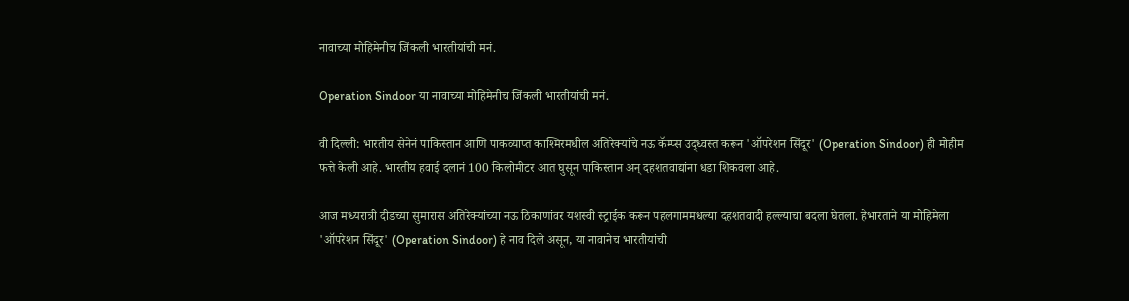नावाच्या मोहिमेनीच जिंकली भारतीयांची मनं.

Operation Sindoor या नावाच्या मोहिमेनीच जिंकली भारतीयांची मनं.

वी दिल्ली: भारतीय सेनेनं पाकिस्तान आणि पाकव्याप्त काश्मिरमधील अतिरेक्यांचे नऊ कॅम्प्स उद्ध्वस्त करून 'ऑपरेशन सिंदूर' (Operation Sindoor) ही मोहीम फत्ते केली आहे. भारतीय हवाई दलानं 100 किलोमीटर आत घुसून पाकिस्तान अन् दहशतवाद्यांना धडा शिकवला आहे.

आज मध्यरात्री दीडच्या सुमारास अतिरेक्यांच्या नऊ ठिकाणांवर यशस्वी स्ट्राईक करून पहलगाममधल्या दहशतवादी हल्ल्याचा बदला घेतला. हेभारताने या मोहिमेला 'ऑपरेशन सिंदूर' (Operation Sindoor) हे नाव दिले असून, या नावानेच भारतीयांची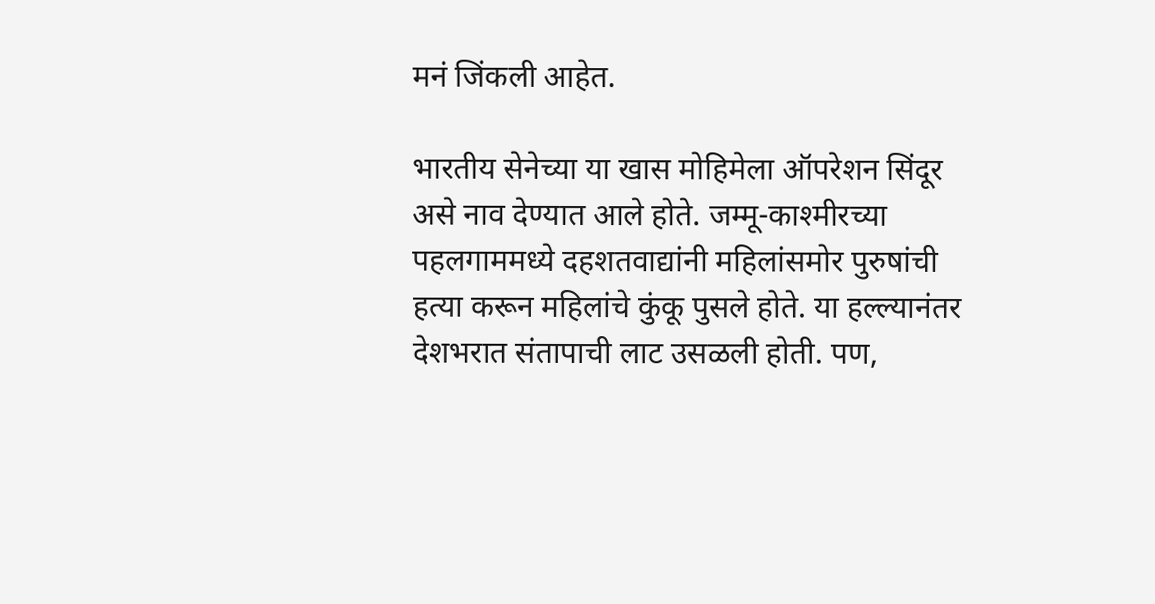मनं जिंकली आहेत.

भारतीय सेनेच्या या खास मोहिमेला ऑपरेशन सिंदूर असे नाव देण्यात आले होते. जम्मू-काश्मीरच्या पहलगाममध्ये दहशतवाद्यांनी महिलांसमोर पुरुषांची हत्या करून महिलांचे कुंकू पुसले होते. या हल्ल्यानंतर देशभरात संतापाची लाट उसळली होती. पण,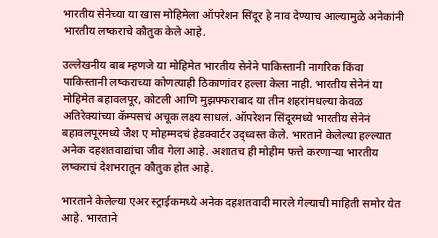भारतीय सेनेच्या या खास मोहिमेला ऑपरेशन सिंदूर हे नाव देण्याच आल्यामुळे अनेकांनी भारतीय लष्कराचे कौतुक केले आहे.

उल्लेखनीय बाब म्हणजे या मोहिमेत भारतीय सेनेने पाकिस्तानी नागरिक किंवा पाकिस्तानी लष्कराच्या कोणत्याही ठिकाणांवर हल्ला केला नाही. भारतीय सेनेनं या मोहिमेत बहावलपूर, कोटली आणि मुझफ्फराबाद या तीन शहरांमधल्या केवळ अतिरेक्यांच्या कॅम्पसचं अचूक लक्ष्य साधलं. ऑपरेशन सिंदूरमध्ये भारतीय सेनेनं बहावलपूरमध्ये जैश ए मोहम्मदचं हेडक्वार्टर उद्ध्वस्त केले. भारताने केलेल्या हल्ल्यात अनेक दहशतवाद्यांचा जीव गेला आहे. अशातच ही मोहीम फत्ते करणाऱ्या भारतीय लष्कराचं देशभरातून कौतुक होत आहे.

भारताने केलेल्या एअर स्ट्राईकमध्ये अनेक दहशतवादी मारले गेल्याची माहिती समोर येत आहे. भारताने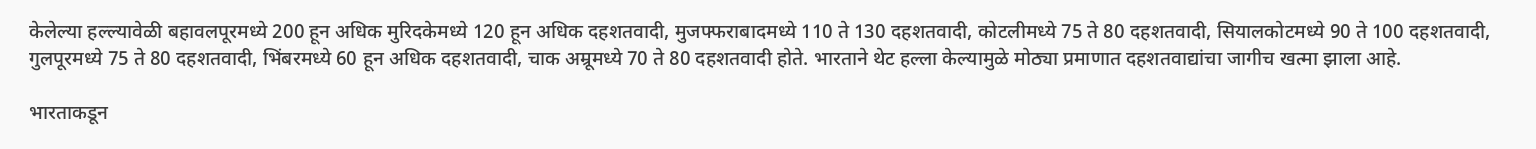केलेल्या हल्ल्यावेळी बहावलपूरमध्ये 200 हून अधिक मुरिदकेमध्ये 120 हून अधिक दहशतवादी, मुजफ्फराबादमध्ये 110 ते 130 दहशतवादी, कोटलीमध्ये 75 ते 80 दहशतवादी, सियालकोटमध्ये 90 ते 100 दहशतवादी, गुलपूरमध्ये 75 ते 80 दहशतवादी, भिंबरमध्ये 60 हून अधिक दहशतवादी, चाक अम्रूमध्ये 70 ते 80 दहशतवादी होते. भारताने थेट हल्ला केल्यामुळे मोठ्या प्रमाणात दहशतवाद्यांचा जागीच खत्मा झाला आहे.

भारताकडून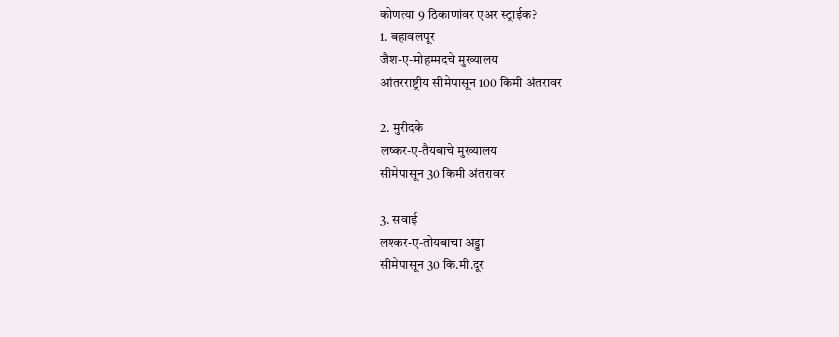कोणत्या 9 ठिकाणांवर एअर स्ट्राईक?
1. बहावलपूर
जैश-ए-मोहम्मदचे मुख्यालय
आंतरराष्ट्रीय सीमेपासून 100 किमी अंतरावर

2. मुरीदके
लष्कर-ए-तैयबाचे मुख्यालय
सीमेपासून 30 किमी अंतरावर

3. सवाई
लश्कर-ए-तोयबाचा अड्डा
सीमेपासून 30 कि.मी.दूर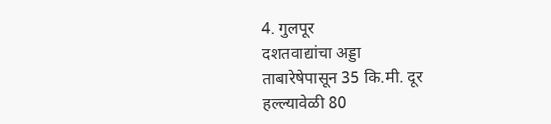4. गुलपूर
दशतवाद्यांचा अड्डा
ताबारेषेपासून 35 कि.मी. दूर
हल्ल्यावेळी 80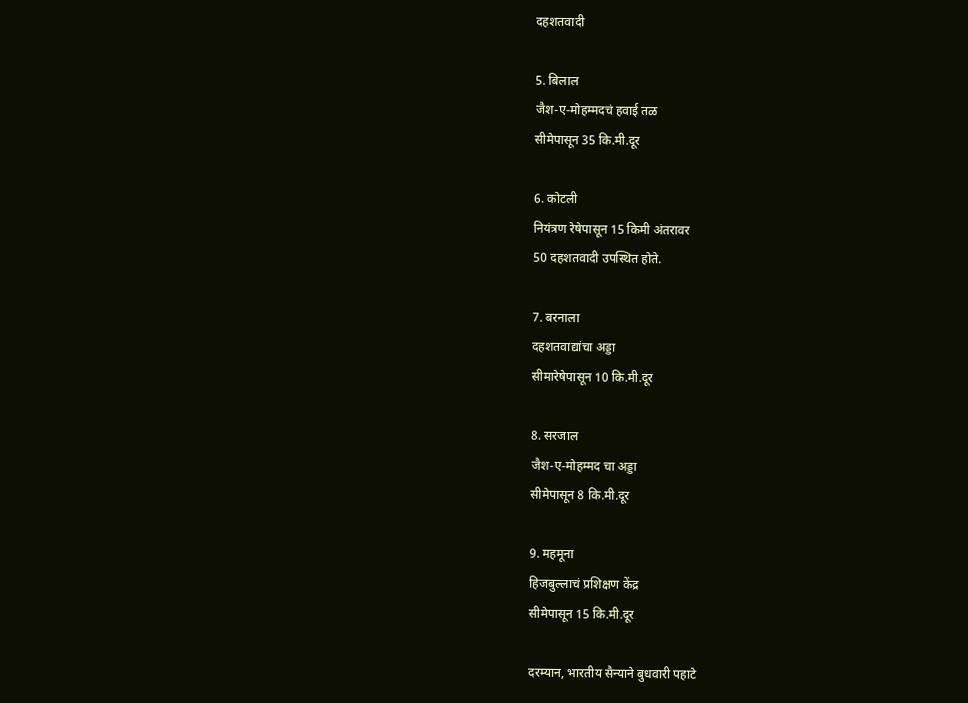दहशतवादी

5. बिलाल
जैश-ए-मोहम्मदचं हवाई तळ
सीमेपासून 35 कि.मी.दूर

6. कोटली
नियंत्रण रेषेपासून 15 किमी अंतरावर
50 दहशतवादी उपस्थित होते.

7. बरनाला
दहशतवाद्यांचा अड्डा
सीमारेषेपासून 10 कि.मी.दूर

8. सरजाल
जैश-ए-मोहम्मद चा अड्डा
सीमेपासून 8 कि.मी.दूर

9. महमूना
हिजबुल्लाचं प्रशिक्षण केंद्र
सीमेपासून 15 कि.मी.दूर

दरम्यान, भारतीय सैन्याने बुधवारी पहाटे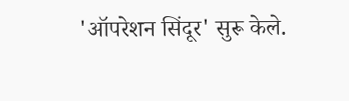'ऑपरेशन सिंदूर' सुरू केले.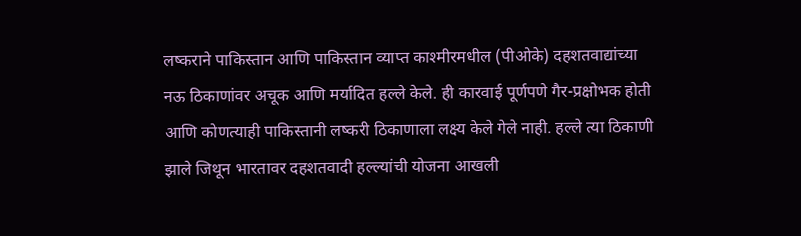लष्कराने पाकिस्तान आणि पाकिस्तान व्याप्त काश्मीरमधील (पीओके) दहशतवाद्यांच्या नऊ ठिकाणांवर अचूक आणि मर्यादित हल्ले केले. ही कारवाई पूर्णपणे गैर-प्रक्षोभक होती आणि कोणत्याही पाकिस्तानी लष्करी ठिकाणाला लक्ष्य केले गेले नाही. हल्ले त्या ठिकाणी झाले जिथून भारतावर दहशतवादी हल्ल्यांची योजना आखली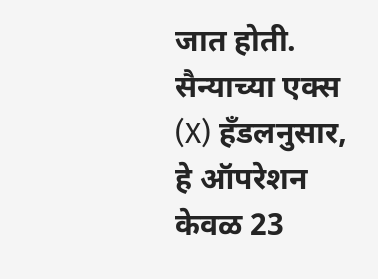जात होती. सैन्याच्या एक्स (X) हँडलनुसार, हे ऑपरेशन केवळ 23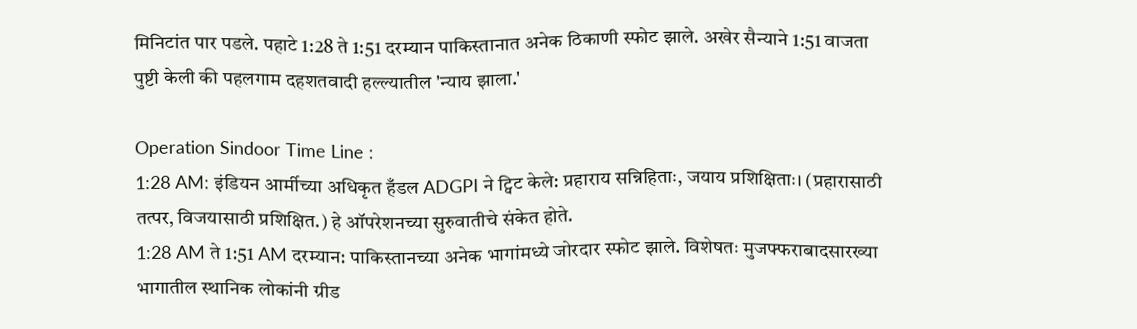मिनिटांत पार पडले. पहाटे 1:28 ते 1:51 दरम्यान पाकिस्तानात अनेक ठिकाणी स्फोट झाले. अखेर सैन्याने 1:51 वाजता पुष्टी केली की पहलगाम दहशतवादी हल्ल्यातील 'न्याय झाला.'

Operation Sindoor Time Line :
1:28 AM: इंडियन आर्मीच्या अधिकृत हँडल ADGPI ने ट्विट केले: प्रहाराय सन्निहिताः, जयाय प्रशिक्षिताः। (प्रहारासाठी तत्पर, विजयासाठी प्रशिक्षित.) हे ऑपरेशनच्या सुरुवातीचे संकेत होते.
1:28 AM ते 1:51 AM दरम्यान: पाकिस्तानच्या अनेक भागांमध्ये जोरदार स्फोट झाले. विशेषतः मुजफ्फराबादसारख्या भागातील स्थानिक लोकांनी ग्रीड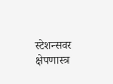स्टेशन्सवर क्षेपणास्त्र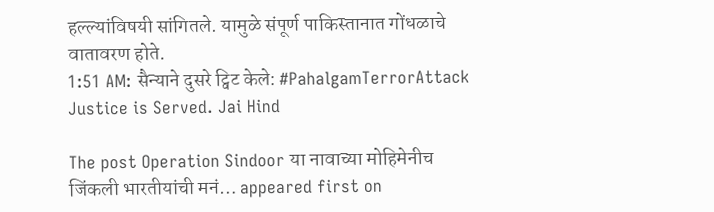हल्ल्यांविषयी सांगितले. यामुळे संपूर्ण पाकिस्तानात गोंधळाचे वातावरण होते.
1:51 AM: सैन्याने दुसरे ट्विट केले: #PahalgamTerrorAttack Justice is Served. Jai Hind

The post Operation Sindoor या नावाच्या मोहिमेनीच जिंकली भारतीयांची मनं… appeared first on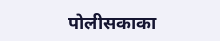पोलीसकाका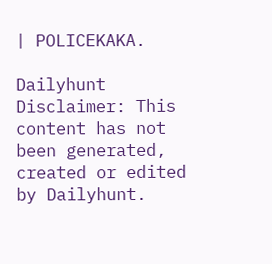| POLICEKAKA.

Dailyhunt
Disclaimer: This content has not been generated, created or edited by Dailyhunt.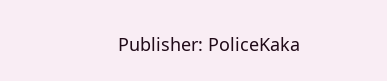Publisher: PoliceKaka